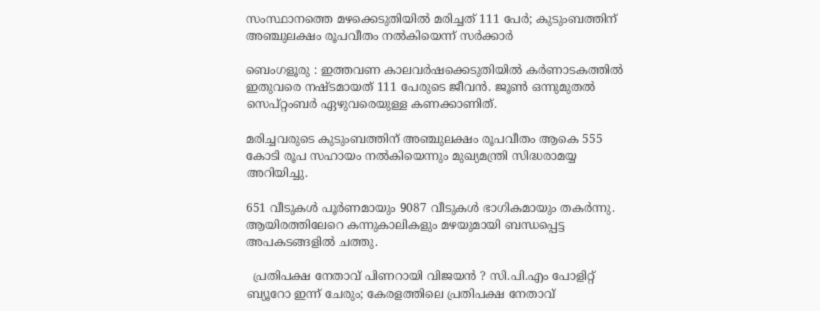സംസ്ഥാനത്തെ മഴക്കെടുതിയിൽ മരിച്ചത് 111 പേർ; കുടുംബത്തിന് അഞ്ചുലക്ഷം രൂപവീതം നൽകിയെന്ന് സർക്കാർ

ബെംഗളൂരു : ഇത്തവണ കാലവർഷക്കെടുതിയിൽ കർണാടകത്തിൽ ഇതുവരെ നഷ്ടമായത് 111 പേരുടെ ജീവൻ. ജൂൺ ഒന്നുമുതൽ സെപ്റ്റംബർ ഏഴുവരെയുള്ള കണക്കാണിത്.

മരിച്ചവരുടെ കുടുംബത്തിന് അഞ്ചുലക്ഷം രൂപവീതം ആകെ 555 കോടി രൂപ സഹായം നൽകിയെന്നും മുഖ്യമന്ത്രി സിദ്ധരാമയ്യ അറിയിച്ചു.

651 വീടുകൾ പൂർണമായും 9087 വീടുകൾ ഭാഗികമായും തകർന്നു. ആയിരത്തിലേറെ കന്നുകാലികളും മഴയുമായി ബന്ധപ്പെട്ട അപകടങ്ങളിൽ ചത്തു.

  പ്രതിപക്ഷ നേതാവ് പിണറായി വിജയൻ ? സി.പി.എം പോളിറ്റ് ബ്യൂറോ ഇന്ന് ചേരും; കേരളത്തിലെ പ്രതിപക്ഷ നേതാവ്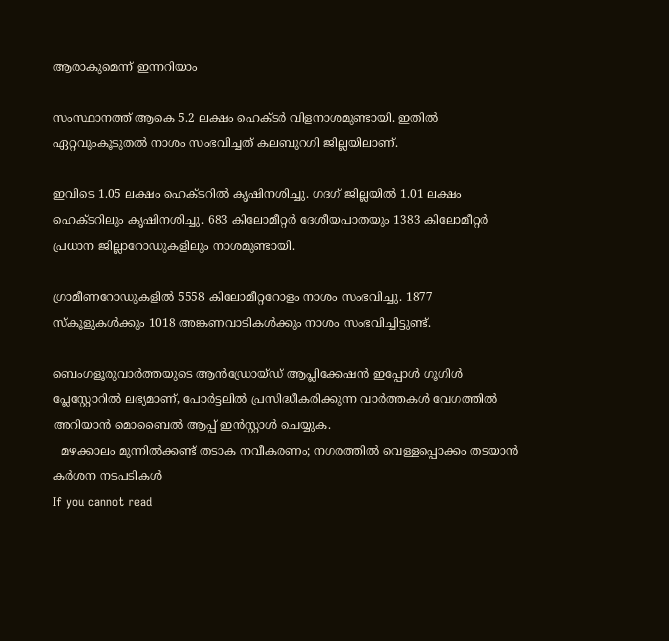ആരാകുമെന്ന് ഇന്നറിയാം

സംസ്ഥാനത്ത് ആകെ 5.2 ലക്ഷം ഹെക്ടർ വിളനാശമുണ്ടായി. ഇതിൽ ഏറ്റവുംകൂടുതൽ നാശം സംഭവിച്ചത് കലബുറഗി ജില്ലയിലാണ്.

ഇവിടെ 1.05 ലക്ഷം ഹെക്ടറിൽ കൃഷിനശിച്ചു. ഗദഗ് ജില്ലയിൽ 1.01 ലക്ഷം ഹെക്ടറിലും കൃഷിനശിച്ചു. 683 കിലോമീറ്റർ ദേശീയപാതയും 1383 കിലോമീറ്റർ പ്രധാന ജില്ലാറോഡുകളിലും നാശമുണ്ടായി.

ഗ്രാമീണറോഡുകളിൽ 5558 കിലോമീറ്ററോളം നാശം സംഭവിച്ചു. 1877 സ്കൂളുകൾക്കും 1018 അങ്കണവാടികൾക്കും നാശം സംഭവിച്ചിട്ടുണ്ട്.

ബെംഗളൂരുവാർത്തയുടെ ആൻഡ്രോയ്ഡ് ആപ്ലിക്കേഷൻ ഇപ്പോൾ ഗൂഗിൾ പ്ലേസ്റ്റോറിൽ ലഭ്യമാണ്, പോർട്ടലിൽ പ്രസിദ്ധീകരിക്കുന്ന വാർത്തകൾ വേഗത്തിൽ അറിയാൻ മൊബൈൽ ആപ്പ് ഇൻസ്റ്റാൾ ചെയ്യുക.
  മഴക്കാലം മുന്നിൽക്കണ്ട് തടാക നവീകരണം; നഗരത്തിൽ വെള്ളപ്പൊക്കം തടയാൻ കർശന നടപടികൾ
If you cannot read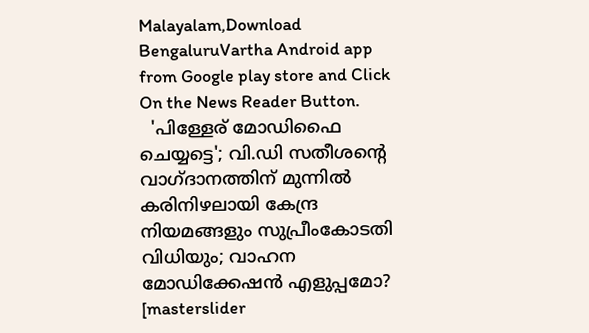Malayalam,Download BengaluruVartha Android app from Google play store and Click On the News Reader Button.
  'പിള്ളേര് മോഡിഫൈ ചെയ്യട്ടെ'; വി.ഡി സതീശന്റെ വാഗ്ദാനത്തിന് മുന്നിൽ കരിനിഴലായി കേന്ദ്ര നിയമങ്ങളും സുപ്രീംകോടതി വിധിയും; വാഹന മോഡിക്കേഷന്‍ എളുപ്പമോ?
[masterslider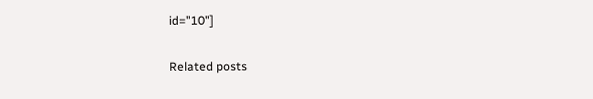id="10"]

Related posts